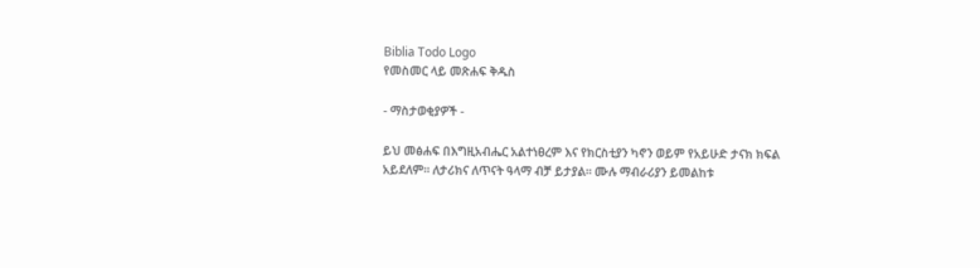Biblia Todo Logo
የመስመር ላይ መጽሐፍ ቅዱስ

- ማስታወቂያዎች -

ይህ መፅሐፍ በእግዚአብሔር አልተነፀረም እና የክርስቲያን ካኖን ወይም የአይሁድ ታናክ ክፍል አይደለም። ለታሪክና ለጥናት ዓላማ ብቻ ይታያል። ሙሉ ማብራሪያን ይመልከቱ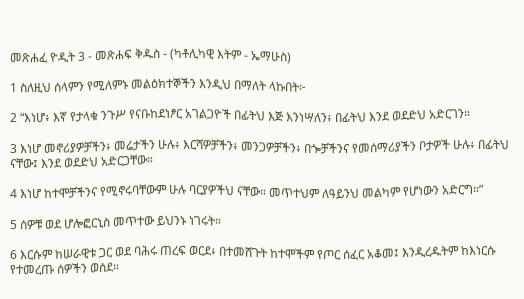መጽሐፈ ዮዲት 3 - መጽሐፍ ቅዱስ - (ካቶሊካዊ እትም - ኤማሁስ)

1 ስለዚህ ሰላምን የሚለምኑ መልዕክተኞችን እንዲህ በማለት ላኩበት፦

2 “እነሆ፥ እኛ የታላቁ ንጉሥ የናቡከደነፆር አገልጋዮች በፊትህ እጅ እንነሣለን፥ በፊትህ እንደ ወደድህ አድርገን።

3 እነሆ መኖሪያዎቻችን፥ መሬታችን ሁሉ፥ እርሻዎቻችን፥ መንጋዎቻችን፥ በጐቻችንና የመሰማሪያችን ቦታዎች ሁሉ፥ በፊትህ ናቸው፤ እንደ ወደድህ አድርጋቸው።

4 እነሆ ከተሞቻችንና የሚኖሩባቸውም ሁሉ ባርያዎችህ ናቸው። መጥተህም ለዓይንህ መልካም የሆነውን አድርግ።”

5 ሰዎቹ ወደ ሆሎፎርኒስ መጥተው ይህንኑ ነገሩት።

6 እርሱም ከሠራዊቱ ጋር ወደ ባሕሩ ጠረፍ ወርደ፥ በተመሸጉት ከተሞችም የጦር ሰፈር አቆመ፤ እንዲረዱትም ከእነርሱ የተመረጡ ሰዎችን ወሰደ።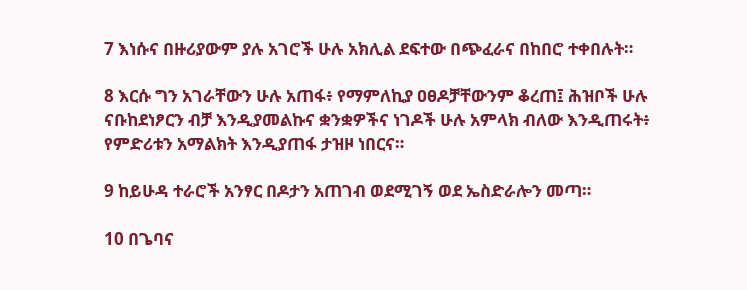7 እነሱና በዙሪያውም ያሉ አገሮች ሁሉ አክሊል ደፍተው በጭፈራና በከበሮ ተቀበሉት።

8 እርሱ ግን አገራቸውን ሁሉ አጠፋ፥ የማምለኪያ ዐፀዶቻቸውንም ቆረጠ፤ ሕዝቦች ሁሉ ናቡከደነፆርን ብቻ እንዲያመልኩና ቋንቋዎችና ነገዶች ሁሉ አምላክ ብለው እንዲጠሩት፥ የምድሪቱን አማልክት እንዲያጠፋ ታዝዞ ነበርና።

9 ከይሁዳ ተራሮች አንፃር በዶታን አጠገብ ወደሚገኝ ወደ ኤስድራሎን መጣ።

10 በጌባና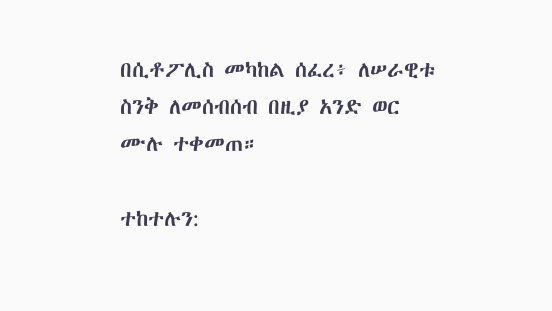በሲቶፖሊስ መካከል ሰፈረ፥ ለሠራዊቱ ስንቅ ለመሰብሰብ በዚያ አንድ ወር ሙሉ ተቀመጠ።

ተከተሉን: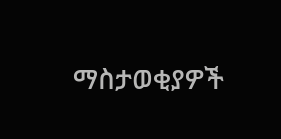ማስታወቂያዎች